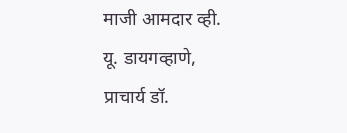माजी आमदार व्ही. यू. डायगव्हाणे, प्राचार्य डॉ.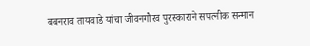बबनराव तायवाडे यांचा जीवनगौरव पुरस्काराने सपत्नीक सन्मान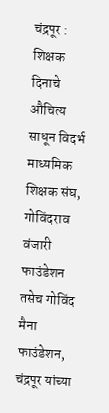चंद्रपूर : शिक्षक दिनाचे औचित्य साधून विदर्भ माध्यमिक शिक्षक संघ, गोविंदराव वंजारी फाउंडेशन तसेच गोविंद मैना फाउंडेशन, चंद्रपूर यांच्या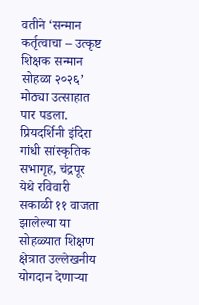वतीने ‘सन्मान कर्तृत्वाचा – उत्कृष्ट शिक्षक सन्मान सोहळा २०२६’ मोठ्या उत्साहात पार पडला. प्रियदर्शिनी इंदिरा गांधी सांस्कृतिक सभागृह, चंद्रपूर येथे रविवारी सकाळी ११ वाजता झालेल्या या सोहळ्यात शिक्षण क्षेत्रात उल्लेखनीय योगदान देणाऱ्या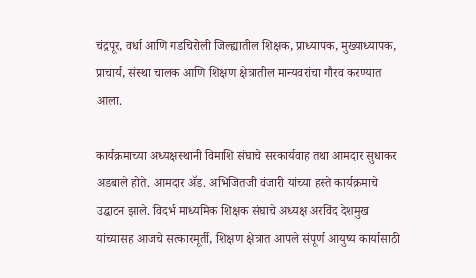चंद्रपूर, वर्धा आणि गडचिरोली जिल्ह्यातील शिक्षक, प्राध्यापक, मुख्याध्यापक, प्राचार्य, संस्था चालक आणि शिक्षण क्षेत्रातील मान्यवरांचा गौरव करण्यात आला.

कार्यक्रमाच्या अध्यक्षस्थानी विमाशि संघाचे सरकार्यवाह तथा आमदार सुधाकर अडबाले होते. आमदार ॲड. अभिजितजी वंजारी यांच्या हस्ते कार्यक्रमाचे उद्घाटन झाले. विदर्भ माध्यमिक शिक्षक संघाचे अध्यक्ष अरविंद देशमुख यांच्यासह आजचे सत्कारमूर्ती, शिक्षण क्षेत्रात आपले संपूर्ण आयुष्य कार्यासाठी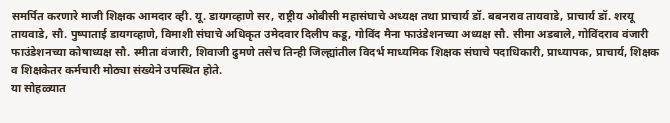समर्पित करणारे माजी शिक्षक आमदार व्ही. यू. डायगव्हाणे सर, राष्ट्रीय ओबीसी महासंघाचे अध्यक्ष तथा प्राचार्य डॉ. बबनराव तायवाडे, प्राचार्य डॉ. शरयू तायवाडे, सौ. पुष्पाताई डायगव्हाणे, विमाशी संघाचे अधिकृत उमेदवार दिलीप कडू, गोविंद मैना फाउंडेशनच्या अध्यक्ष सौ. सीमा अडबाले, गोविंदराव वंजारी फाउंडेशनच्या कोषाध्यक्ष सौ. स्मीता वंजारी, शिवाजी ढुमणे तसेच तिन्ही जिल्ह्यांतील विदर्भ माध्यमिक शिक्षक संघाचे पदाधिकारी, प्राध्यापक, प्राचार्य, शिक्षक व शिक्षकेतर कर्मचारी मोठ्या संख्येने उपस्थित होते.
या सोहळ्यात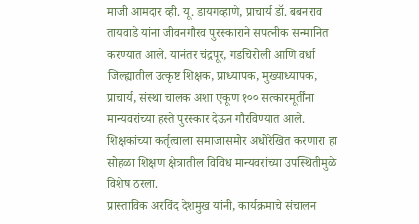माजी आमदार व्ही. यू. डायगव्हाणे, प्राचार्य डॉ. बबनराव तायवाडे यांना जीवनगौरव पुरस्काराने सपत्नीक सन्मानित करण्यात आले. यानंतर चंद्रपूर, गडचिरोली आणि वर्धा जिल्ह्यातील उत्कृष्ट शिक्षक, प्राध्यापक, मुख्याध्यापक, प्राचार्य, संस्था चालक अशा एकूण १०० सत्कारमूर्तींना मान्यवरांच्या हस्ते पुरस्कार देऊन गौरविण्यात आले. शिक्षकांच्या कर्तृत्वाला समाजासमोर अधोरेखित करणारा हा सोहळा शिक्षण क्षेत्रातील विविध मान्यवरांच्या उपस्थितीमुळे विशेष ठरला.
प्रास्ताविक अरविंद देशमुख यांनी, कार्यक्रमाचे संचालन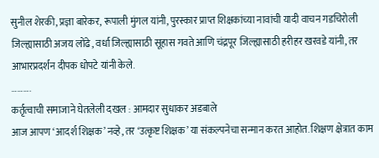सुनील शेरकी, प्रज्ञा बारेकर, रूपाली मुंगल यांनी, पुरस्कार प्राप्त शिक्षकांच्या नावांची यादी वाचन गडचिरोली जिल्ह्यासाठी अजय लोंढे, वर्धा जिल्ह्यासाठी सूहास गवते आणि चंद्रपूर जिल्ह्यासाठी हरीहर खरवडे यांनी, तर आभारप्रदर्शन दीपक धोपटे यांनी केले.
……….
कर्तृत्वाची समाजाने घेतलेली दखल : आमदार सुधाकर अडबाले
आज आपण ‘आदर्श शिक्षक’ नव्हे, तर ‘उत्कृष्ट शिक्षक’ या संकल्पनेचा सन्मान करत आहोत. शिक्षण क्षेत्रात काम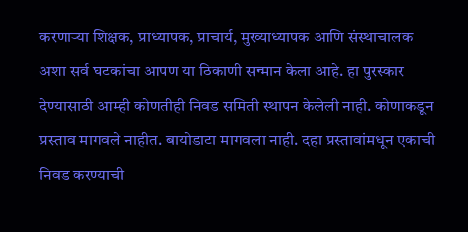करणाऱ्या शिक्षक, प्राध्यापक, प्राचार्य, मुख्याध्यापक आणि संस्थाचालक अशा सर्व घटकांचा आपण या ठिकाणी सन्मान केला आहे. हा पुरस्कार देण्यासाठी आम्ही कोणतीही निवड समिती स्थापन केलेली नाही. कोणाकडून प्रस्ताव मागवले नाहीत. बायोडाटा मागवला नाही. दहा प्रस्तावांमधून एकाची निवड करण्याची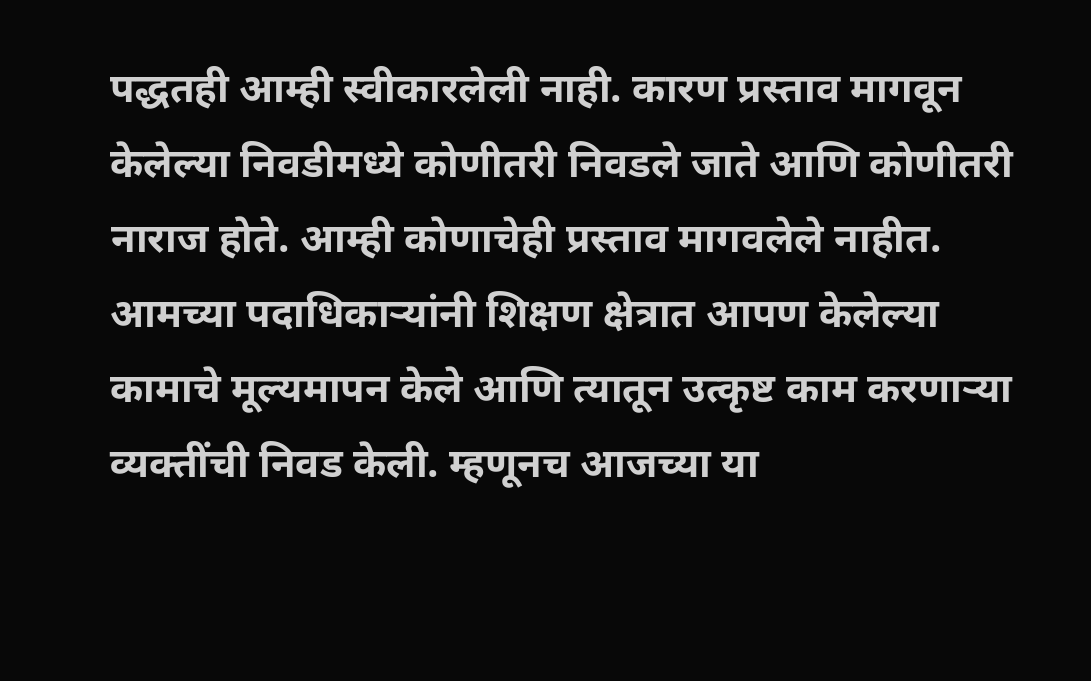पद्धतही आम्ही स्वीकारलेली नाही. कारण प्रस्ताव मागवून केलेल्या निवडीमध्ये कोणीतरी निवडले जाते आणि कोणीतरी नाराज होते. आम्ही कोणाचेही प्रस्ताव मागवलेले नाहीत. आमच्या पदाधिकाऱ्यांनी शिक्षण क्षेत्रात आपण केलेल्या कामाचे मूल्यमापन केले आणि त्यातून उत्कृष्ट काम करणाऱ्या व्यक्तींची निवड केली. म्हणूनच आजच्या या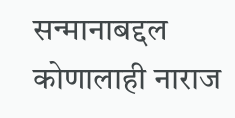सन्मानाबद्दल कोणालाही नाराज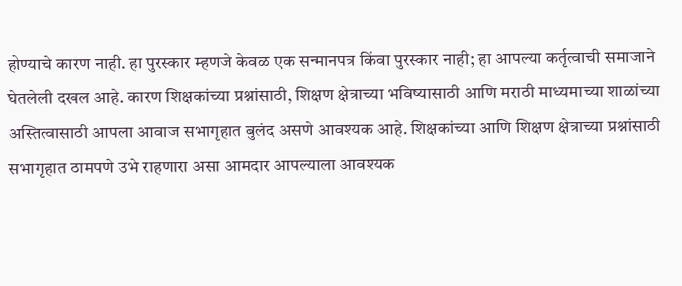होण्याचे कारण नाही. हा पुरस्कार म्हणजे केवळ एक सन्मानपत्र किंवा पुरस्कार नाही; हा आपल्या कर्तृत्वाची समाजाने घेतलेली दखल आहे. कारण शिक्षकांच्या प्रश्नांसाठी, शिक्षण क्षेत्राच्या भविष्यासाठी आणि मराठी माध्यमाच्या शाळांच्या अस्तित्वासाठी आपला आवाज सभागृहात बुलंद असणे आवश्यक आहे. शिक्षकांच्या आणि शिक्षण क्षेत्राच्या प्रश्नांसाठी सभागृहात ठामपणे उभे राहणारा असा आमदार आपल्याला आवश्यक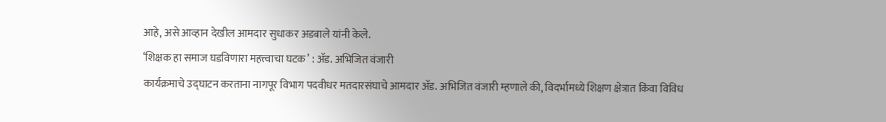आहे, असे आव्हान देखील आमदार सुधाकर अडबाले यांनी केले.
‘शिक्षक हा समाज घडविणारा महत्त्वाचा घटक’ : ॲड. अभिजित वंजारी
कार्यक्रमाचे उद्घाटन करताना नागपूर विभाग पदवीधर मतदारसंघाचे आमदार ॲड. अभिजित वंजारी म्हणाले की, विदर्भामध्ये शिक्षण क्षेत्रात किंवा विविध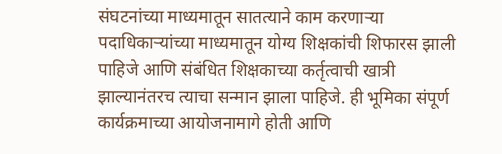संघटनांच्या माध्यमातून सातत्याने काम करणाऱ्या पदाधिकाऱ्यांच्या माध्यमातून योग्य शिक्षकांची शिफारस झाली पाहिजे आणि संबंधित शिक्षकाच्या कर्तृत्वाची खात्री झाल्यानंतरच त्याचा सन्मान झाला पाहिजे. ही भूमिका संपूर्ण कार्यक्रमाच्या आयोजनामागे होती आणि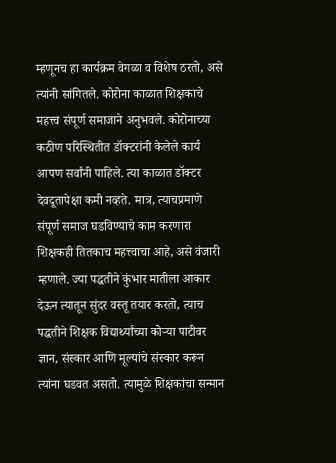म्हणूनच हा कार्यक्रम वेगळा व विशेष ठरतो, असे त्यांनी सांगितले. कोरोना काळात शिक्षकाचे महत्त्व संपूर्ण समाजाने अनुभवले. कोरोनाच्या कठीण परिस्थितीत डॉक्टरांनी केलेले कार्य आपण सर्वांनी पाहिले. त्या काळात डॉक्टर देवदूतापेक्षा कमी नव्हते. मात्र, त्याचप्रमाणे संपूर्ण समाज घडविण्याचे काम करणारा शिक्षकही तितकाच महत्त्वाचा आहे, असे वंजारी म्हणाले. ज्या पद्धतीने कुंभार मातीला आकार देऊन त्यातून सुंदर वस्तू तयार करतो, त्याच पद्धतीने शिक्षक विद्यार्थ्यांच्या कोऱ्या पाटीवर ज्ञान, संस्कार आणि मूल्यांचे संस्कार करून त्यांना घडवत असतो. त्यामुळे शिक्षकांचा सन्मान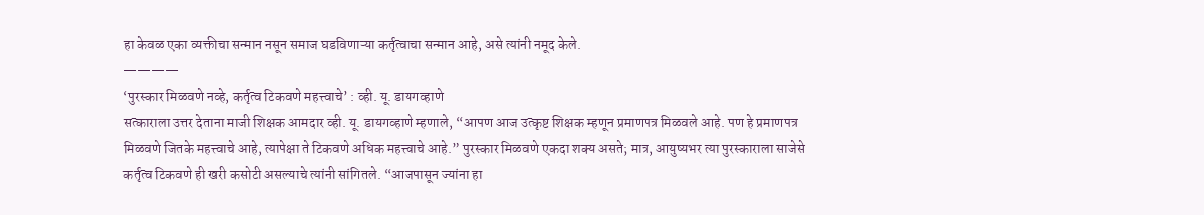हा केवळ एका व्यक्तीचा सन्मान नसून समाज घडविणाऱ्या कर्तृत्वाचा सन्मान आहे, असे त्यांनी नमूद केले.
————
‘पुरस्कार मिळवणे नव्हे, कर्तृत्व टिकवणे महत्त्वाचे’ : व्ही. यू. डायगव्हाणे
सत्काराला उत्तर देताना माजी शिक्षक आमदार व्ही. यू. डायगव्हाणे म्हणाले, “आपण आज उत्कृष्ट शिक्षक म्हणून प्रमाणपत्र मिळवले आहे. पण हे प्रमाणपत्र मिळवणे जितके महत्त्वाचे आहे, त्यापेक्षा ते टिकवणे अधिक महत्त्वाचे आहे.” पुरस्कार मिळवणे एकदा शक्य असते; मात्र, आयुष्यभर त्या पुरस्काराला साजेसे कर्तृत्व टिकवणे ही खरी कसोटी असल्याचे त्यांनी सांगितले. “आजपासून ज्यांना हा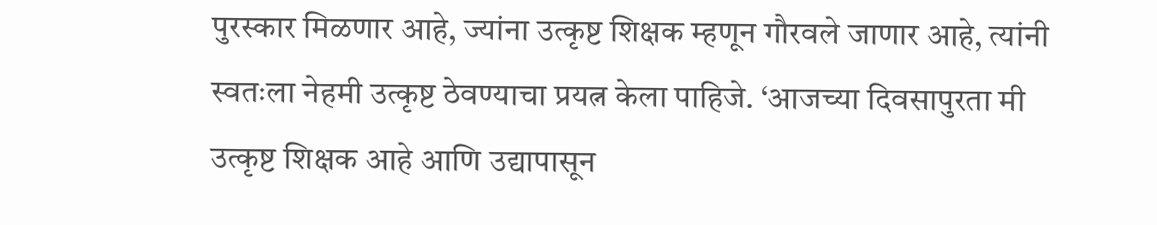पुरस्कार मिळणार आहे, ज्यांना उत्कृष्ट शिक्षक म्हणून गौरवले जाणार आहे, त्यांनी स्वतःला नेहमी उत्कृष्ट ठेवण्याचा प्रयत्न केला पाहिजे. ‘आजच्या दिवसापुरता मी उत्कृष्ट शिक्षक आहे आणि उद्यापासून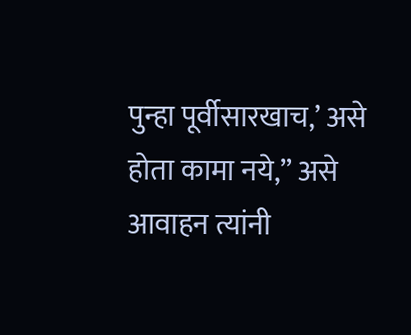पुन्हा पूर्वीसारखाच,’ असे होता कामा नये,” असे आवाहन त्यांनी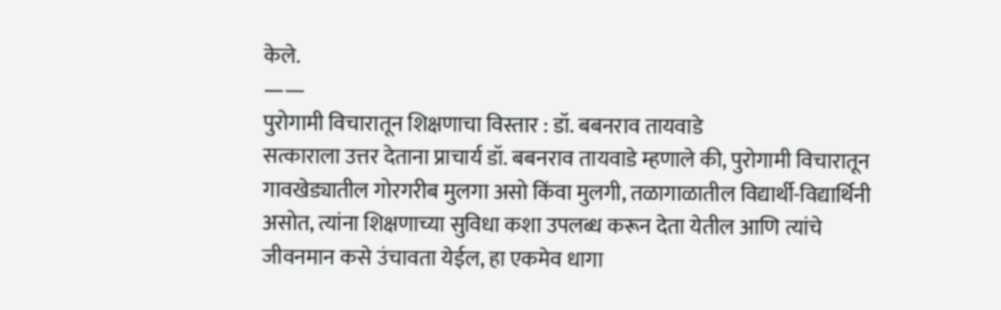केले.
——
पुरोगामी विचारातून शिक्षणाचा विस्तार : डॉ. बबनराव तायवाडे
सत्काराला उत्तर देताना प्राचार्य डॉ. बबनराव तायवाडे म्हणाले की, पुरोगामी विचारातून गावखेड्यातील गोरगरीब मुलगा असो किंवा मुलगी, तळागाळातील विद्यार्थी-विद्यार्थिनी असोत, त्यांना शिक्षणाच्या सुविधा कशा उपलब्ध करून देता येतील आणि त्यांचे जीवनमान कसे उंचावता येईल, हा एकमेव धागा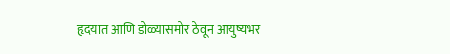हृदयात आणि डोळ्यासमोर ठेवून आयुष्यभर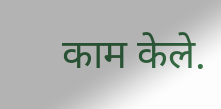काम केले.